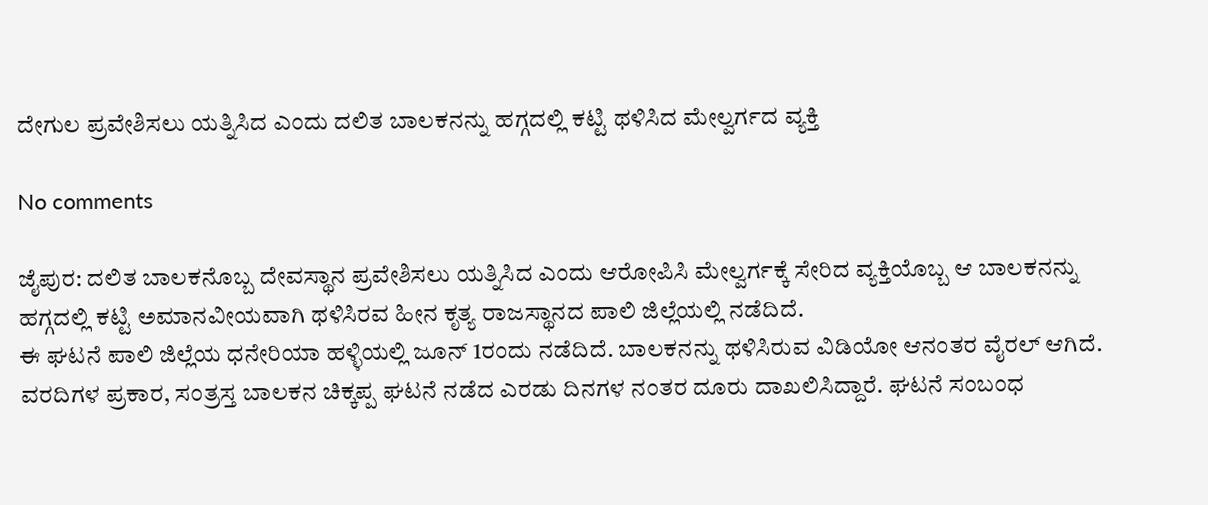ದೇಗುಲ ಪ್ರವೇಶಿಸಲು ಯತ್ನಿಸಿದ ಎಂದು ದಲಿತ ಬಾಲಕನನ್ನು ಹಗ್ಗದಲ್ಲಿ ಕಟ್ಟಿ ಥಳಿಸಿದ ಮೇಲ್ವರ್ಗದ ವ್ಯಕ್ತಿ

No comments

ಜೈಪುರ: ದಲಿತ ಬಾಲಕನೊಬ್ಬ ದೇವಸ್ಥಾನ ಪ್ರವೇಶಿಸಲು ಯತ್ನಿಸಿದ ಎಂದು ಆರೋಪಿಸಿ ಮೇಲ್ವರ್ಗಕ್ಕೆ ಸೇರಿದ ವ್ಯಕ್ತಿಯೊಬ್ಬ ಆ ಬಾಲಕನನ್ನು ಹಗ್ಗದಲ್ಲಿ ಕಟ್ಟಿ ಅಮಾನವೀಯವಾಗಿ ಥಳಿಸಿರವ ಹೀನ ಕೃತ್ಯ ರಾಜಸ್ಥಾನದ ಪಾಲಿ ಜಿಲ್ಲೆಯಲ್ಲಿ ನಡೆದಿದೆ.
ಈ ಘಟನೆ ಪಾಲಿ ಜಿಲ್ಲೆಯ ಧನೇರಿಯಾ ಹಳ್ಳಿಯಲ್ಲಿ ಜೂನ್ 1ರಂದು ನಡೆದಿದೆ. ಬಾಲಕನನ್ನು ಥಳಿಸಿರುವ ವಿಡಿಯೋ ಆನಂತರ ವೈರಲ್ ಆಗಿದೆ.
ವರದಿಗಳ ಪ್ರಕಾರ, ಸಂತ್ರಸ್ತ ಬಾಲಕನ ಚಿಕ್ಕಪ್ಪ ಘಟನೆ ನಡೆದ ಎರಡು ದಿನಗಳ ನಂತರ ದೂರು ದಾಖಲಿಸಿದ್ದಾರೆ. ಘಟನೆ ಸಂಬಂಧ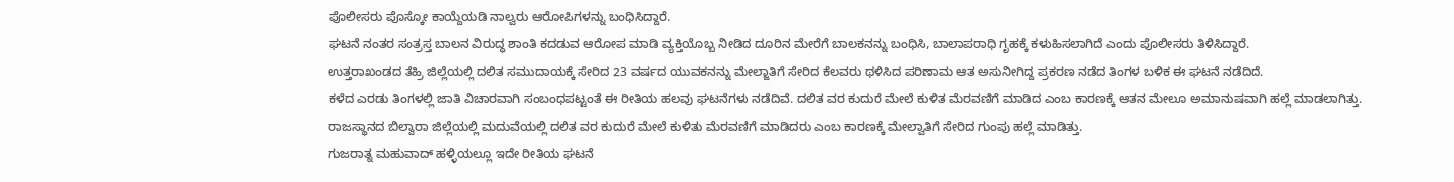ಪೊಲೀಸರು ಪೊಸ್ಕೋ ಕಾಯ್ದೆಯಡಿ ನಾಲ್ವರು ಆರೋಪಿಗಳನ್ನು ಬಂಧಿಸಿದ್ದಾರೆ.
ಘಟನೆ ನಂತರ ಸಂತ್ರಸ್ತ ಬಾಲನ ವಿರುದ್ಧ ಶಾಂತಿ ಕದಡುವ ಆರೋಪ ಮಾಡಿ ವ್ಯಕ್ತಿಯೊಬ್ಬ ನೀಡಿದ ದೂರಿನ ಮೇರೆಗೆ ಬಾಲಕನನ್ನು ಬಂಧಿಸಿ, ಬಾಲಾಪರಾಧಿ ಗೃಹಕ್ಕೆ ಕಳುಹಿಸಲಾಗಿದೆ ಎಂದು ಪೊಲೀಸರು ತಿಳಿಸಿದ್ದಾರೆ.
ಉತ್ತರಾಖಂಡದ ತೆಹ್ರಿ ಜಿಲ್ಲೆಯಲ್ಲಿ ದಲಿತ ಸಮುದಾಯಕ್ಕೆ ಸೇರಿದ 23 ವರ್ಷದ ಯುವಕನನ್ನು ಮೇಲ್ಜಾತಿಗೆ ಸೇರಿದ ಕೆಲವರು ಥಳಿಸಿದ ಪರಿಣಾಮ ಆತ ಅಸುನೀಗಿದ್ದ ಪ್ರಕರಣ ನಡೆದ ತಿಂಗಳ ಬಳಿಕ ಈ ಘಟನೆ ನಡೆದಿದೆ.
ಕಳೆದ ಎರಡು ತಿಂಗಳಲ್ಲಿ ಜಾತಿ ವಿಚಾರವಾಗಿ ಸಂಬಂಧಪಟ್ಟಂತೆ ಈ ರೀತಿಯ ಹಲವು ಘಟನೆಗಳು ನಡೆದಿವೆ. ದಲಿತ ವರ ಕುದುರೆ ಮೇಲೆ ಕುಳಿತ ಮೆರವಣಿಗೆ ಮಾಡಿದ ಎಂಬ ಕಾರಣಕ್ಕೆ ಆತನ ಮೇಲೂ ಅಮಾನುಷವಾಗಿ ಹಲ್ಲೆ ಮಾಡಲಾಗಿತ್ತು. ರಾಜಸ್ಥಾನದ ಬಿಲ್ವಾರಾ ಜಿಲ್ಲೆಯಲ್ಲಿ ಮದುವೆಯಲ್ಲಿ ದಲಿತ ವರ ಕುದುರೆ ಮೇಲೆ ಕುಳಿತು ಮೆರವಣಿಗೆ ಮಾಡಿದರು ಎಂಬ ಕಾರಣಕ್ಕೆ ಮೇಲ್ವಾತಿಗೆ ಸೇರಿದ ಗುಂಪು ಹಲ್ಲೆ ಮಾಡಿತ್ತು.
ಗುಜರಾತ್ನ ಮಹುವಾದ್ ಹಳ್ಳಿಯಲ್ಲೂ ಇದೇ ರೀತಿಯ ಘಟನೆ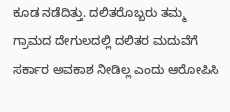ಕೂಡ ನಡೆದಿತ್ತು. ದಲಿತರೊಬ್ಬರು ತಮ್ಮ ಗ್ರಾಮದ ದೇಗುಲದಲ್ಲಿ ದಲಿತರ ಮದುವೆಗೆ ಸರ್ಕಾರ ಅವಕಾಶ ನೀಡಿಲ್ಲ ಎಂದು ಆರೋಪಿಸಿ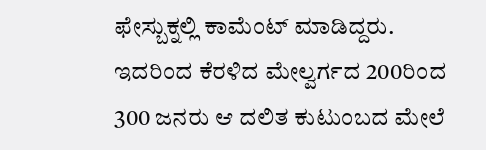ಫೇಸ್ಬುಕ್ನಲ್ಲಿ ಕಾಮೆಂಟ್ ಮಾಡಿದ್ದರು. ಇದರಿಂದ ಕೆರಳಿದ ಮೇಲ್ವರ್ಗದ 200ರಿಂದ 300 ಜನರು ಆ ದಲಿತ ಕುಟುಂಬದ ಮೇಲೆ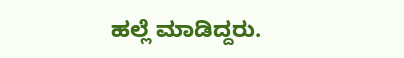ಹಲ್ಲೆ ಮಾಡಿದ್ದರು.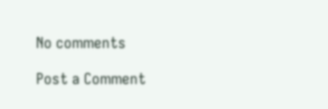No comments

Post a Comment